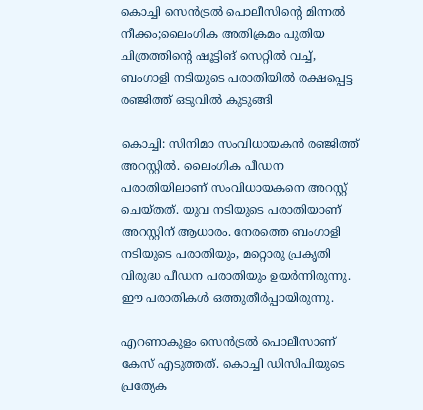കൊച്ചി സെന്‍ട്രല്‍ പൊലീസിന്റെ മിന്നല്‍ നീക്കം;ലൈംഗിക അതിക്രമം പുതിയ ചിത്രത്തിന്റെ ഷൂട്ടിങ് സെറ്റില്‍ വച്ച്, ബംഗാളി നടിയുടെ പരാതിയിൽ രക്ഷപ്പെട്ട രഞ്ജിത്ത് ഒടുവിൽ കുടുങ്ങി

കൊച്ചി: സിനിമാ സംവിധായകന്‍ രഞ്ജിത്ത് അറസ്റ്റില്‍. ലൈംഗിക പീഡന പരാതിയിലാണ് സംവിധായകനെ അറസ്റ്റ് ചെയ്തത്. യുവ നടിയുടെ പരാതിയാണ് അറസ്റ്റിന് ആധാരം. നേരത്തെ ബംഗാളി നടിയുടെ പരാതിയും, മറ്റൊരു പ്രകൃതി വിരുദ്ധ പീഡന പരാതിയും ഉയര്‍ന്നിരുന്നു. ഈ പരാതികള്‍ ഒത്തുതീര്‍പ്പായിരുന്നു.

എറണാകുളം സെന്‍ട്രല്‍ പൊലീസാണ് കേസ് എടുത്തത്. കൊച്ചി ഡിസിപിയുടെ പ്രത്യേക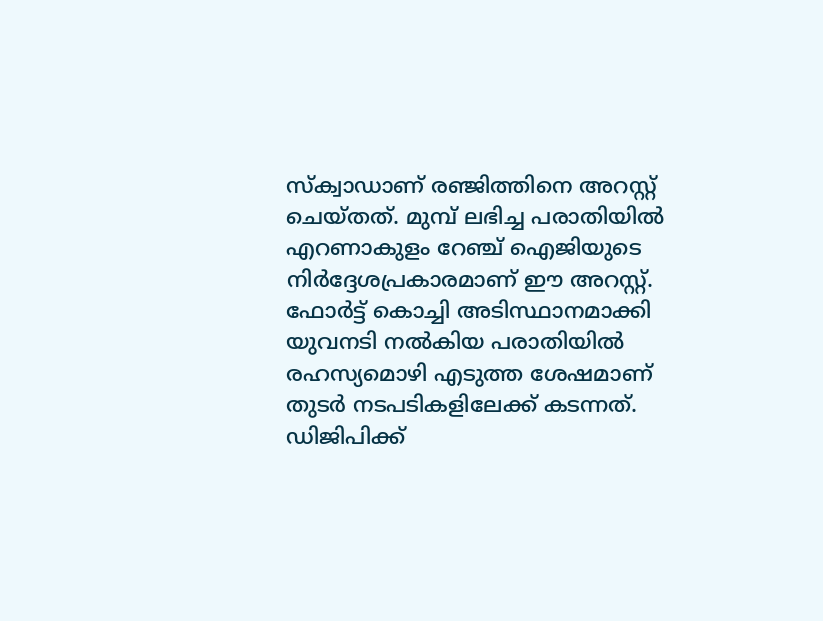സ്‌ക്വാഡാണ് രഞ്ജിത്തിനെ അറസ്റ്റ് ചെയ്തത്. മുമ്പ് ലഭിച്ച പരാതിയില്‍ എറണാകുളം റേഞ്ച് ഐജിയുടെ നിര്‍ദ്ദേശപ്രകാരമാണ് ഈ അറസ്റ്റ്. ഫോര്‍ട്ട് കൊച്ചി അടിസ്ഥാനമാക്കി യുവനടി നല്‍കിയ പരാതിയില്‍ രഹസ്യമൊഴി എടുത്ത ശേഷമാണ് തുടര്‍ നടപടികളിലേക്ക് കടന്നത്. ഡിജിപിക്ക്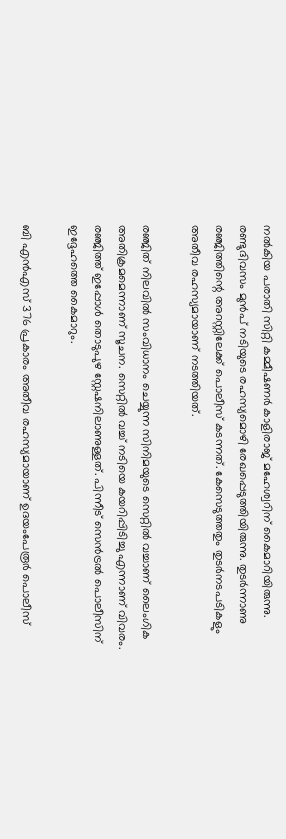നല്‍കിയ പരാതി സിറ്റി കമ്മീഷണര്‍ കാളിരാജ് മഹേശ്വറിന് കൈമാറിയിരുന്നു. രണ്ടുദിവസം മുന്‍പ് നടിയുടെ രഹസ്യമൊഴി രേഖപ്പെടുത്തിയിരുന്നു. തുടര്‍ന്നാണു രഞ്ജിത്തിന്റെ അറസ്റ്റിലേക്ക് പൊലീസ് കടന്നത്. കേസെടുത്തതും തുടര്‍നടപടികളും അതീവ രഹസ്യമായാണ് നടത്തിയത്.

രഞ്ജിത് നിലവില്‍ സംവിധാനം ചെയ്യുന്ന സിനിമയുടെ സെറ്റില്‍ വച്ചാണ് ലൈംഗിക അതിക്രമമെന്നാണ് സൂചന. സെറ്റില്‍ വച്ച് നടിയെ കയറിപ്പിടിച്ചു എന്നാണ് വിവരം. രഞ്ജിത്ത് ഇപ്പോള്‍ തൊടുപുഴ സ്റ്റേഷനിലാണുള്ളത്. പിന്നീട് സെന്‍ട്രല്‍ പൊലീസിന് ഇദ്ദേഹത്തെ കൈമാറും.

ബി എന്‍എസ് 376 പ്രകാരം അതീവ രഹസ്യമായാണ് ഉദയംപേരൂര്‍ പൊലീസ്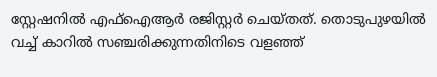സ്റ്റേഷനില്‍ എഫ്‌ഐആര്‍ രജിസ്റ്റര്‍ ചെയ്തത്. തൊടുപുഴയില്‍ വച്ച് കാറില്‍ സഞ്ചരിക്കുന്നതിനിടെ വളഞ്ഞ്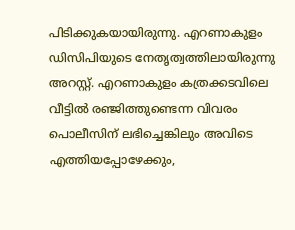പിടിക്കുകയായിരുന്നു. എറണാകുളം ഡിസിപിയുടെ നേതൃത്വത്തിലായിരുന്നു അറസ്റ്റ്. എറണാകുളം കത്രക്കടവിലെ വീട്ടില്‍ രഞ്ജിത്തുണ്ടെന്ന വിവരം പൊലീസിന് ലഭിച്ചെങ്കിലും അവിടെ എത്തിയപ്പോഴേക്കും,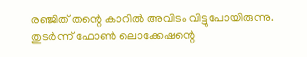രഞ്ജിത് തന്റെ കാറില്‍ അവിടം വിട്ടുപോയിരുന്നു. തുടര്‍ന്ന് ഫോണ്‍ ലൊക്കേഷന്റെ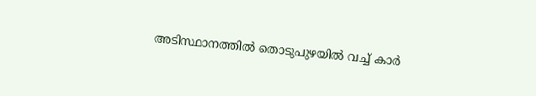അടിസ്ഥാനത്തില്‍ തൊടുപുഴയില്‍ വച്ച് കാര്‍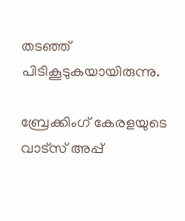തടഞ്ഞ് പിടികൂടുകയായിരുന്നു.

ബ്രേക്കിംഗ് കേരളയുടെ വാട്സ് അപ്പ്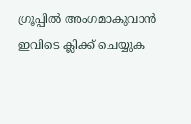ഗ്രൂപ്പിൽ അംഗമാകുവാൻ ഇവിടെ ക്ലിക്ക് ചെയ്യുക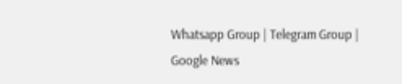Whatsapp Group | Telegram Group | Google News